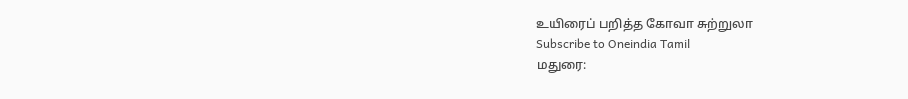உயிரைப் பறித்த கோவா சுற்றுலா
Subscribe to Oneindia Tamil
மதுரை: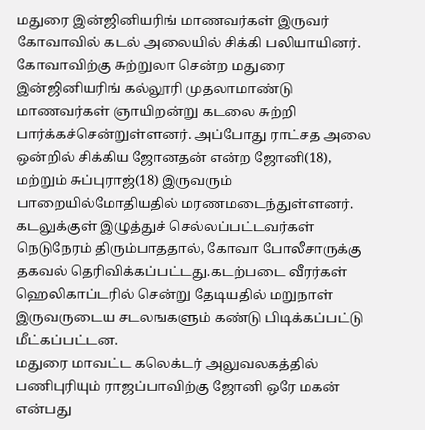மதுரை இன்ஜினியரிங் மாணவர்கள் இருவர் கோவாவில் கடல் அலையில் சிக்கி பலியாயினர்.
கோவாவிற்கு சுற்றுலா சென்ற மதுரை இன்ஜினியரிங் கல்லூரி முதலாமாண்டு மாணவர்கள் ஞாயிறன்று கடலை சுற்றி பார்க்கச்சென்றுள்ளனர். அப்போது ராட்சத அலை ஒன்றில் சிக்கிய ஜோனதன் என்ற ஜோனி(18), மற்றும் சுப்புராஜ்(18) இருவரும் பாறையில்மோதியதில் மரணமடைந்துள்ளனர்.
கடலுக்குள் இழுத்துச் செல்லப்பட்டவர்கள் நெடுநேரம் திரும்பாததால், கோவா போலீசாருக்கு தகவல் தெரிவிக்கப்பட்டது.கடற்படை வீரர்கள் ஹெலிகாப்டரில் சென்று தேடியதில் மறுநாள் இருவருடைய சடலஙகளும் கண்டு பிடிக்கப்பட்டு மீட்கப்பட்டன.
மதுரை மாவட்ட கலெக்டர் அலுவலகத்தில் பணிபுரியும் ராஜப்பாவிற்கு ஜோனி ஒரே மகன் என்பது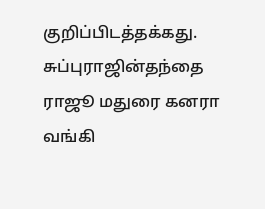குறிப்பிடத்தக்கது. சுப்புராஜின்தந்தை ராஜூ மதுரை கனரா வங்கி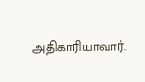அதிகாரியாவார்.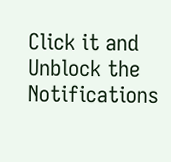Click it and Unblock the Notifications